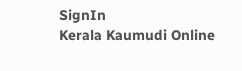SignIn
Kerala Kaumudi Online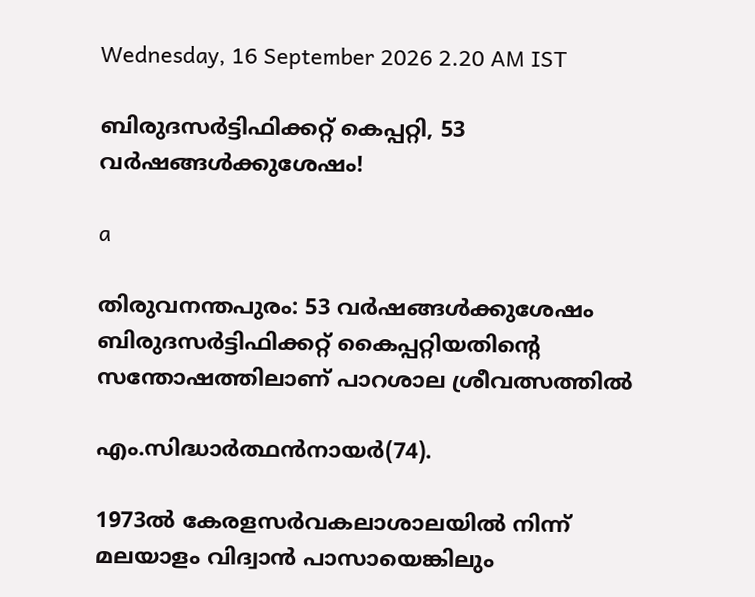Wednesday, 16 September 2026 2.20 AM IST

ബിരുദസർട്ടിഫിക്കറ്റ് കെപ്പറ്റി, 53 വർഷങ്ങൾക്കുശേഷം!

a

തിരുവനന്തപുരം: 53 വർഷങ്ങൾക്കുശേഷം ബിരുദസർട്ടിഫിക്കറ്റ് കൈപ്പറ്റിയതിന്റെ സന്തോഷത്തിലാണ് പാറശാല ശ്രീവത്സത്തിൽ

എം.സിദ്ധാർത്ഥൻനായർ(74).

1973ൽ കേരളസർവകലാശാലയിൽ നിന്ന് മലയാളം വിദ്വാൻ പാസായെങ്കിലും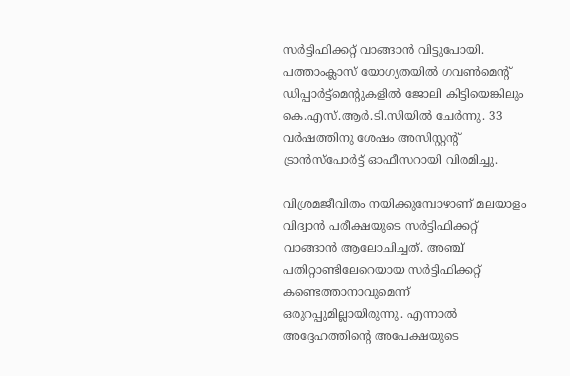സർട്ടിഫിക്കറ്റ് വാങ്ങാൻ വിട്ടുപോയി. പത്താംക്ലാസ് യോഗ്യതയിൽ ഗവൺമെന്റ് ഡിപ്പാർട്ട്മെന്റുകളിൽ ജോലി കിട്ടിയെങ്കിലും കെ.എസ്.ആർ.ടി.സിയിൽ ചേർന്നു. 33 വർഷത്തിനു ശേഷം അസിസ്റ്റന്റ് ട്രാൻസ്പോർട്ട് ഓഫീസറായി വിരമിച്ചു.

വിശ്രമജീവിതം നയിക്കുമ്പോഴാണ് മലയാളം വിദ്വാൻ പരീക്ഷയുടെ സർട്ടിഫിക്കറ്റ് വാങ്ങാൻ ആലോചിച്ചത്. അഞ്ച് പതിറ്റാണ്ടിലേറെയായ സർട്ടിഫിക്കറ്റ് കണ്ടെത്താനാവുമെന്ന് ഒരുറപ്പുമില്ലായിരുന്നു. എന്നാൽ അദ്ദേഹത്തിൻ്റെ അപേക്ഷയുടെ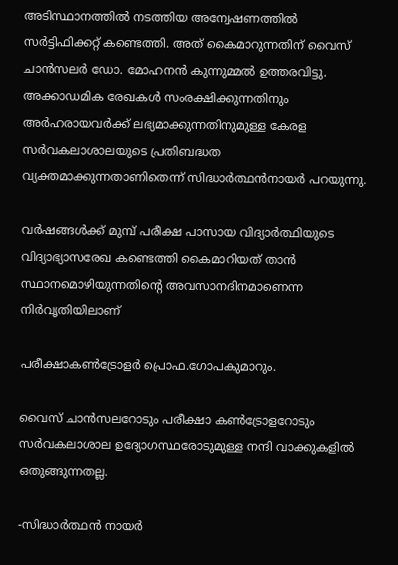അടിസ്ഥാനത്തിൽ നടത്തിയ അന്വേഷണത്തിൽ സർട്ടിഫിക്കറ്റ് കണ്ടെത്തി. അത് കൈമാറുന്നതിന് വൈസ് ചാൻസലർ ഡോ. മോഹനൻ കുന്നുമ്മൽ ഉത്തരവിട്ടു. അക്കാഡമിക രേഖകൾ സംരക്ഷിക്കുന്നതിനും അർഹരായവർക്ക് ലഭ്യമാക്കുന്നതിനുമുള്ള കേരള സർവകലാശാലയുടെ പ്രതിബദ്ധത വ്യക്തമാക്കുന്നതാണിതെന്ന് സിദ്ധാർത്ഥൻനായർ പറയുന്നു.

വർഷങ്ങൾക്ക് മുമ്പ് പരീക്ഷ പാസായ വിദ്യാർത്ഥിയുടെ വിദ്യാഭ്യാസരേഖ കണ്ടെത്തി കൈമാറിയത് താൻ സ്ഥാനമൊഴിയുന്നതിന്റെ അവസാനദിനമാണെന്ന നിർവൃതിയിലാണ്

പരീക്ഷാകൺട്രോളർ പ്രൊഫ.ഗോപകുമാറും.

വൈസ് ചാൻസലറോടും പരീക്ഷാ കൺട്രോളറോടും സർവകലാശാല ഉദ്യോഗസ്ഥരോടുമുള്ള നന്ദി വാക്കുകളിൽ ഒതുങ്ങുന്നതല്ല.

-സിദ്ധാർത്ഥൻ നായർ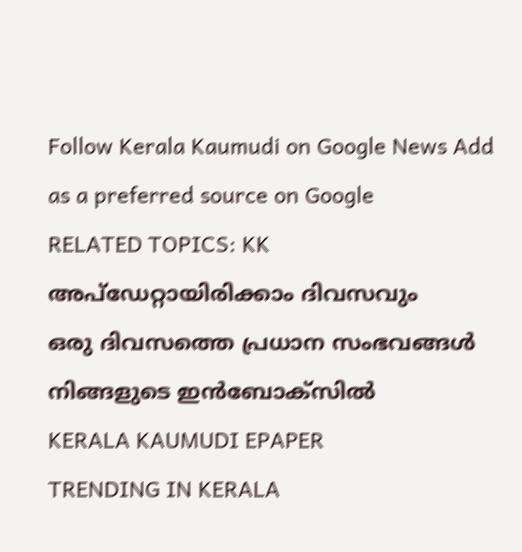Follow Kerala Kaumudi on Google News Add as a preferred source on Google
RELATED TOPICS: KK
അപ്ഡേറ്റായിരിക്കാം ദിവസവും
ഒരു ദിവസത്തെ പ്രധാന സംഭവങ്ങൾ നിങ്ങളുടെ ഇൻബോക്സിൽ
KERALA KAUMUDI EPAPER
TRENDING IN KERALA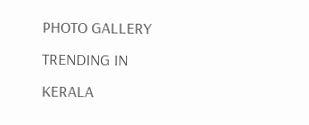PHOTO GALLERY
TRENDING IN KERALA